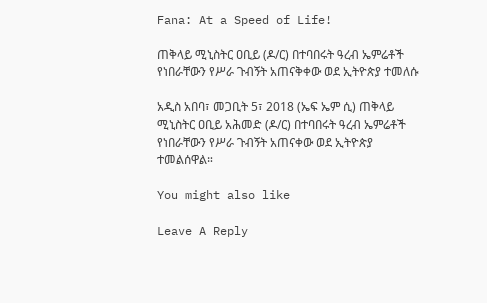Fana: At a Speed of Life!

ጠቅላይ ሚኒስትር ዐቢይ (ዶ/ር) በተባበሩት ዓረብ ኤምሬቶች የነበራቸውን የሥራ ጉብኝት አጠናቅቀው ወደ ኢትዮጵያ ተመለሱ

አዲስ አበባ፣ መጋቢት 5፣ 2018 (ኤፍ ኤም ሲ) ጠቅላይ ሚኒስትር ዐቢይ አሕመድ (ዶ/ር) በተባበሩት ዓረብ ኤምሬቶች የነበራቸውን የሥራ ጉብኝት አጠናቀው ወደ ኢትዮጵያ ተመልሰዋል።

You might also like

Leave A Reply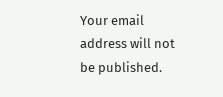Your email address will not be published.